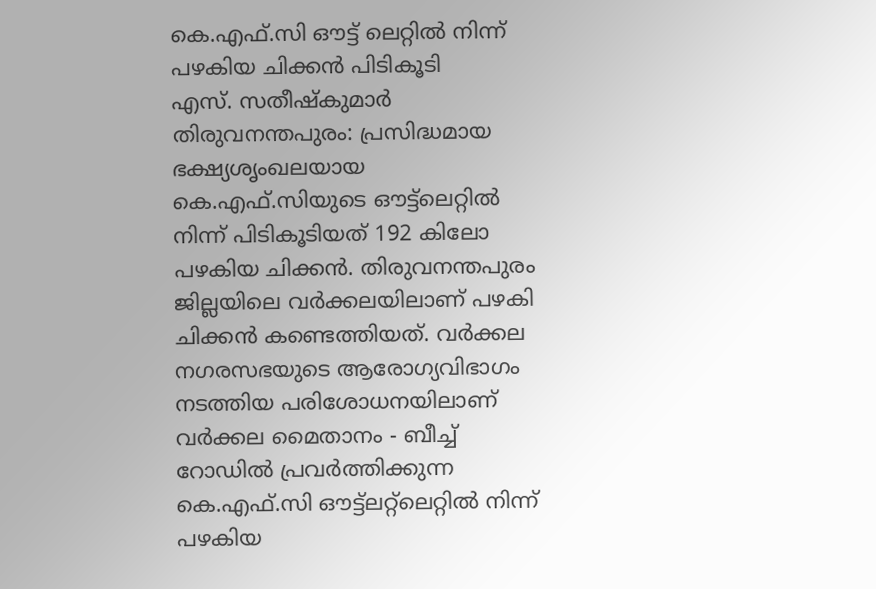കെ.എഫ്.സി ഔട്ട് ലെറ്റിൽ നിന്ന് പഴകിയ ചിക്കൻ പിടികൂടി
എസ്. സതീഷ്കുമാർ
തിരുവനന്തപുരം: പ്രസിദ്ധമായ ഭക്ഷ്യശൃംഖലയായ കെ.എഫ്.സിയുടെ ഔട്ട്ലെറ്റിൽ നിന്ന് പിടികൂടിയത് 192 കിലോ പഴകിയ ചിക്കൻ. തിരുവനന്തപുരം ജില്ലയിലെ വർക്കലയിലാണ് പഴകി ചിക്കൻ കണ്ടെത്തിയത്. വർക്കല നഗരസഭയുടെ ആരോഗ്യവിഭാഗം നടത്തിയ പരിശോധനയിലാണ് വർക്കല മൈതാനം - ബീച്ച് റോഡിൽ പ്രവർത്തിക്കുന്ന കെ.എഫ്.സി ഔട്ട്ലറ്റ്ലെറ്റിൽ നിന്ന് പഴകിയ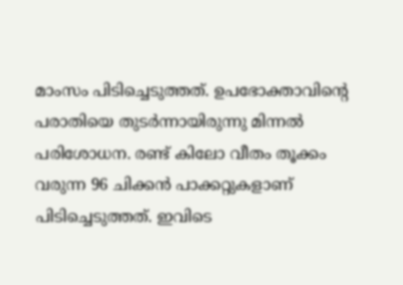മാംസം പിടിച്ചെടുത്തത്. ഉപഭോക്താവിൻ്റെ പരാതിയെ തുടർന്നായിരുന്നു മിന്നൽ പരിശോധന. രണ്ട് കിലോ വീതം തൂക്കം വരുന്ന 96 ചിക്കൻ പാക്കറ്റുകളാണ് പിടിച്ചെടുത്തത്. ഇവിടെ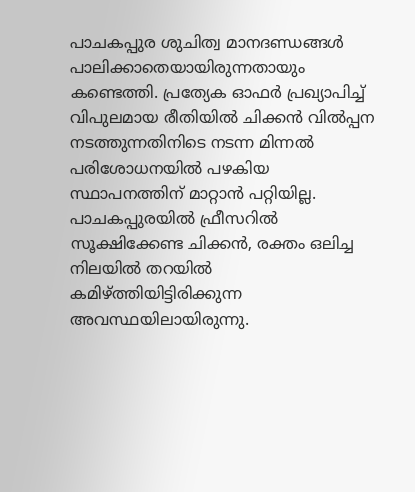പാചകപ്പുര ശുചിത്വ മാനദണ്ഡങ്ങൾ പാലിക്കാതെയായിരുന്നതായും കണ്ടെത്തി. പ്രത്യേക ഓഫർ പ്രഖ്യാപിച്ച് വിപുലമായ രീതിയിൽ ചിക്കൻ വിൽപ്പന നടത്തുന്നതിനിടെ നടന്ന മിന്നൽ പരിശോധനയിൽ പഴകിയ സ്ഥാപനത്തിന് മാറ്റാൻ പറ്റിയില്ല. പാചകപ്പുരയിൽ ഫ്രീസറിൽ സൂക്ഷിക്കേണ്ട ചിക്കൻ, രക്തം ഒലിച്ച നിലയിൽ തറയിൽ കമിഴ്ത്തിയിട്ടിരിക്കുന്ന അവസ്ഥയിലായിരുന്നു.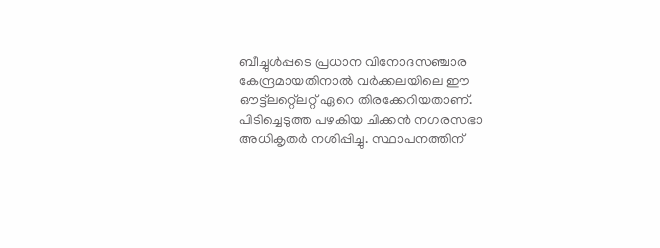ബീച്ചുൾപ്പടെ പ്രധാന വിനോദസഞ്ചാര കേന്ദ്രമായതിനാൽ വർക്കലയിലെ ഈ ഔട്ട്ലറ്റ്ലെറ്റ് ഏറെ തിരക്കേറിയതാണ്. പിടിച്ചെടുത്ത പഴകിയ ചിക്കൻ നഗരസഭാ അധികൃതർ നശിപ്പിച്ചു. സ്ഥാപനത്തിന്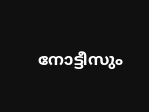നോട്ടീസും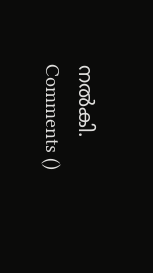നൽകി.
Comments ()